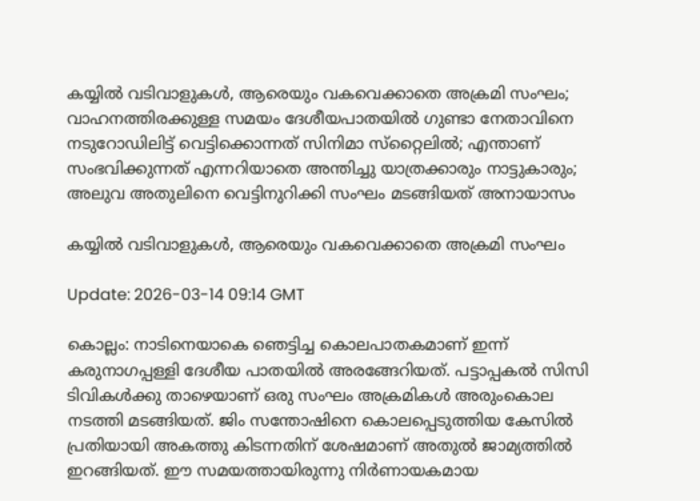കയ്യില്‍ വടിവാളുകള്‍, ആരെയും വകവെക്കാതെ അക്രമി സംഘം; വാഹനത്തിരക്കുള്ള സമയം ദേശീയപാതയില്‍ ഗുണ്ടാ നേതാവിനെ നടുറോഡിലിട്ട് വെട്ടിക്കൊന്നത് സിനിമാ സ്‌റ്റൈലില്‍; എന്താണ് സംഭവിക്കുന്നത് എന്നറിയാതെ അന്തിച്ചു യാത്രക്കാരും നാട്ടുകാരും; അലുവ അതുലിനെ വെട്ടിനുറിക്കി സംഘം മടങ്ങിയത് അനായാസം

കയ്യില്‍ വടിവാളുകള്‍, ആരെയും വകവെക്കാതെ അക്രമി സംഘം

Update: 2026-03-14 09:14 GMT

കൊല്ലം: നാടിനെയാകെ ഞെട്ടിച്ച കൊലപാതകമാണ് ഇന്ന് കരുനാഗപ്പള്ളി ദേശീയ പാതയില്‍ അരങ്ങേറിയത്. പട്ടാപ്പകല്‍ സിസി ടിവികള്‍ക്കു താഴെയാണ് ഒരു സംഘം അക്രമികള്‍ അരുംകൊല നടത്തി മടങ്ങിയത്. ജിം സന്തോഷിനെ കൊലപ്പെടുത്തിയ കേസില്‍ പ്രതിയായി അകത്തു കിടന്നതിന് ശേഷമാണ് അതുല്‍ ജാമ്യത്തില്‍ ഇറങ്ങിയത്. ഈ സമയത്തായിരുന്നു നിര്‍ണായകമായ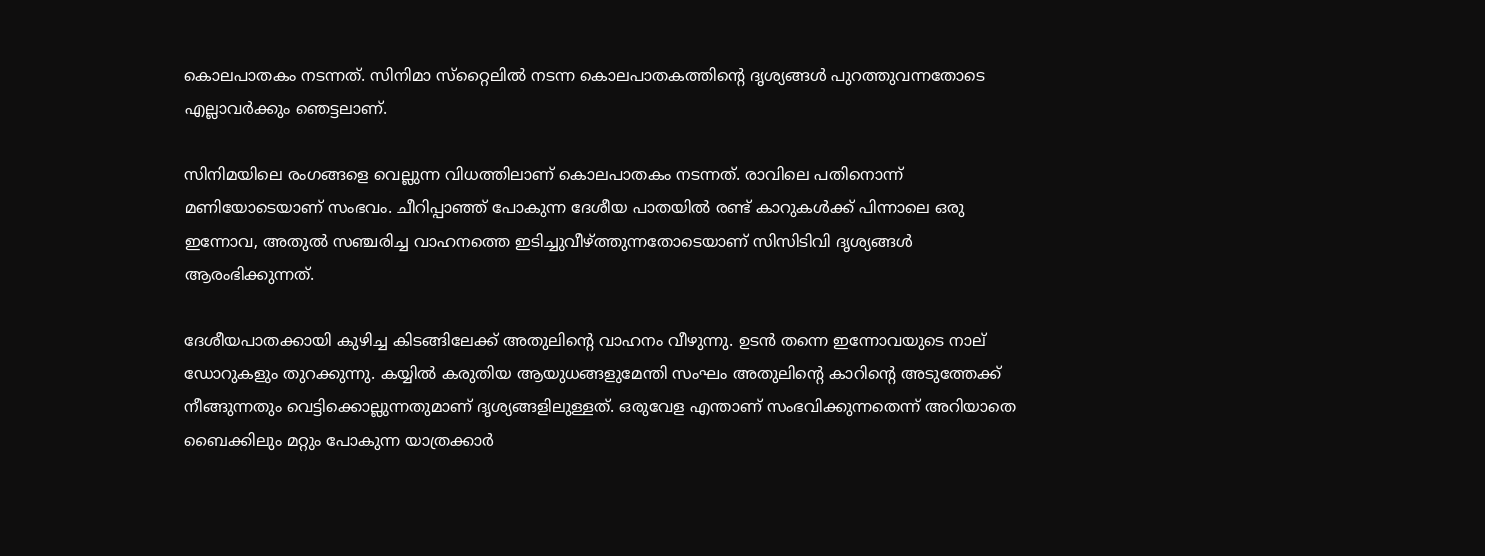കൊലപാതകം നടന്നത്. സിനിമാ സ്‌റ്റൈലില്‍ നടന്ന കൊലപാതകത്തിന്റെ ദൃശ്യങ്ങള്‍ പുറത്തുവന്നതോടെ എല്ലാവര്‍ക്കും ഞെട്ടലാണ്.

സിനിമയിലെ രംഗങ്ങളെ വെല്ലുന്ന വിധത്തിലാണ് കൊലപാതകം നടന്നത്. രാവിലെ പതിനൊന്ന് മണിയോടെയാണ് സംഭവം. ചീറിപ്പാഞ്ഞ് പോകുന്ന ദേശീയ പാതയില്‍ രണ്ട് കാറുകള്‍ക്ക് പിന്നാലെ ഒരു ഇന്നോവ, അതുല്‍ സഞ്ചരിച്ച വാഹനത്തെ ഇടിച്ചുവീഴ്ത്തുന്നതോടെയാണ് സിസിടിവി ദൃശ്യങ്ങള്‍ ആരംഭിക്കുന്നത്.

ദേശീയപാതക്കായി കുഴിച്ച കിടങ്ങിലേക്ക് അതുലിന്റെ വാഹനം വീഴുന്നു. ഉടന്‍ തന്നെ ഇന്നോവയുടെ നാല് ഡോറുകളും തുറക്കുന്നു. കയ്യില്‍ കരുതിയ ആയുധങ്ങളുമേന്തി സംഘം അതുലിന്റെ കാറിന്റെ അടുത്തേക്ക് നീങ്ങുന്നതും വെട്ടിക്കൊല്ലുന്നതുമാണ് ദൃശ്യങ്ങളിലുള്ളത്. ഒരുവേള എന്താണ് സംഭവിക്കുന്നതെന്ന് അറിയാതെ ബൈക്കിലും മറ്റും പോകുന്ന യാത്രക്കാര്‍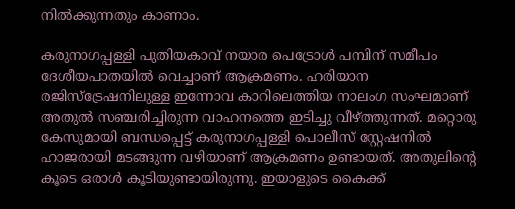നില്‍ക്കുന്നതും കാണാം.

കരുനാഗപ്പള്ളി പുതിയകാവ് നയാര പെട്രോള്‍ പമ്പിന് സമീപം ദേശീയപാതയില്‍ വെച്ചാണ് ആക്രമണം. ഹരിയാന രജിസ്‌ട്രേഷനിലുള്ള ഇന്നോവ കാറിലെത്തിയ നാലംഗ സംഘമാണ് അതുല്‍ സഞ്ചരിച്ചിരുന്ന വാഹനത്തെ ഇടിച്ചു വീഴ്ത്തുന്നത്. മറ്റൊരു കേസുമായി ബന്ധപ്പെട്ട് കരുനാഗപ്പള്ളി പൊലീസ് സ്റ്റേഷനില്‍ ഹാജരായി മടങ്ങുന്ന വഴിയാണ് ആക്രമണം ഉണ്ടായത്. അതുലിന്റെ കൂടെ ഒരാള്‍ കൂടിയുണ്ടായിരുന്നു. ഇയാളുടെ കൈക്ക്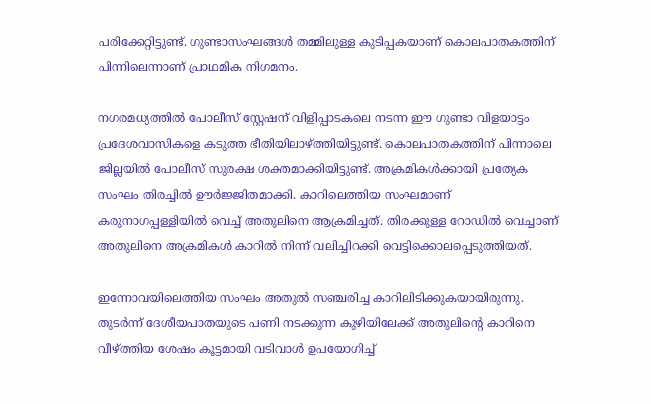പരിക്കേറ്റിട്ടുണ്ട്. ഗുണ്ടാസംഘങ്ങള്‍ തമ്മിലുള്ള കുടിപ്പകയാണ് കൊലപാതകത്തിന് പിന്നിലെന്നാണ് പ്രാഥമിക നിഗമനം.

നഗരമധ്യത്തില്‍ പോലീസ് സ്റ്റേഷന് വിളിപ്പാടകലെ നടന്ന ഈ ഗുണ്ടാ വിളയാട്ടം പ്രദേശവാസികളെ കടുത്ത ഭീതിയിലാഴ്ത്തിയിട്ടുണ്ട്. കൊലപാതകത്തിന് പിന്നാലെ ജില്ലയില്‍ പോലീസ് സുരക്ഷ ശക്തമാക്കിയിട്ടുണ്ട്. അക്രമികള്‍ക്കായി പ്രത്യേക സംഘം തിരച്ചില്‍ ഊര്‍ജ്ജിതമാക്കി. കാറിലെത്തിയ സംഘമാണ് കരുനാഗപ്പള്ളിയില്‍ വെച്ച് അതുലിനെ ആക്രമിച്ചത്. തിരക്കുള്ള റോഡില്‍ വെച്ചാണ് അതുലിനെ അക്രമികള്‍ കാറില്‍ നിന്ന് വലിച്ചിറക്കി വെട്ടിക്കൊലപ്പെടുത്തിയത്.

ഇന്നോവയിലെത്തിയ സംഘം അതുല്‍ സഞ്ചരിച്ച കാറിലിടിക്കുകയായിരുന്നു. തുടര്‍ന്ന് ദേശീയപാതയുടെ പണി നടക്കുന്ന കുഴിയിലേക്ക് അതുലിന്റെ കാറിനെ വീഴ്ത്തിയ ശേഷം കൂട്ടമായി വടിവാള്‍ ഉപയോഗിച്ച്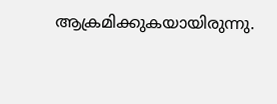ആക്രമിക്കുകയായിരുന്നു.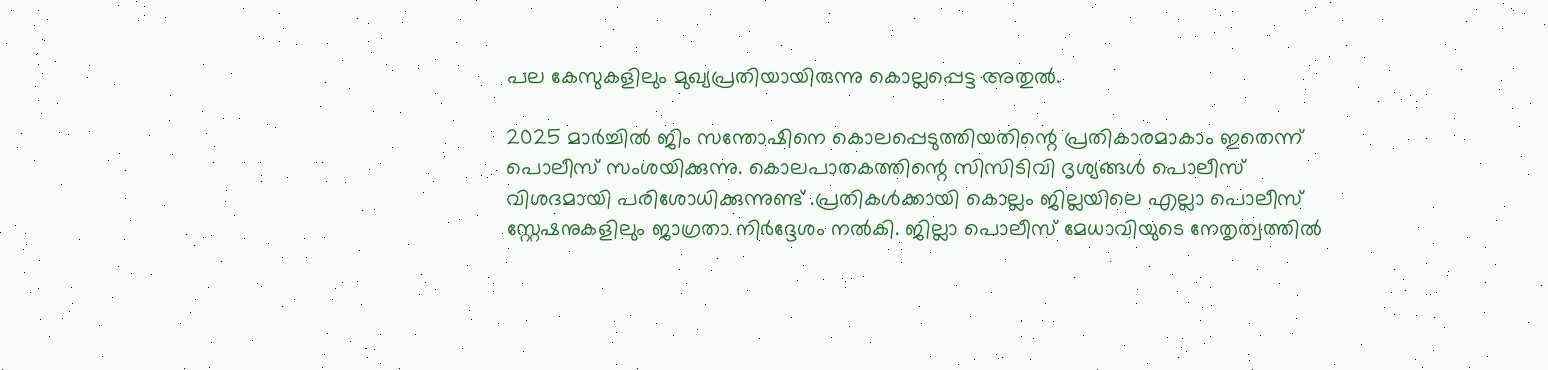പല കേസുകളിലും മുഖ്യപ്രതിയായിരുന്നു കൊല്ലപ്പെട്ട അതുല്‍.

2025 മാര്‍ച്ചില്‍ ജിം സന്തോഷിനെ കൊലപ്പെടുത്തിയതിന്റെ പ്രതികാരമാകാം ഇതെന്ന് പൊലീസ് സംശയിക്കുന്നു. കൊലപാതകത്തിന്റെ സിസിടിവി ദൃശ്യങ്ങള്‍ പൊലീസ് വിശദമായി പരിശോധിക്കുന്നുണ്ട് .പ്രതികള്‍ക്കായി കൊല്ലം ജില്ലയിലെ എല്ലാ പൊലീസ് സ്റ്റേഷനുകളിലും ജാഗ്രതാ നിര്‍ദ്ദേശം നല്‍കി. ജില്ലാ പൊലീസ് മേധാവിയുടെ നേതൃത്വത്തില്‍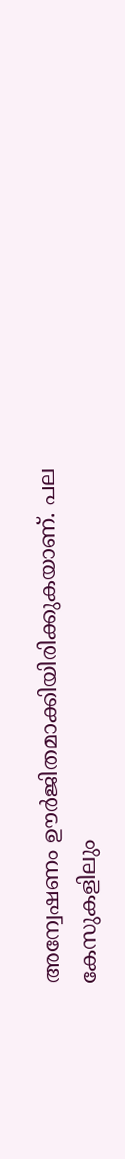അന്വേഷണം ഊര്‍ജിതമാക്കിയിരിക്കുകയാണ്. പല കേസുകളിലും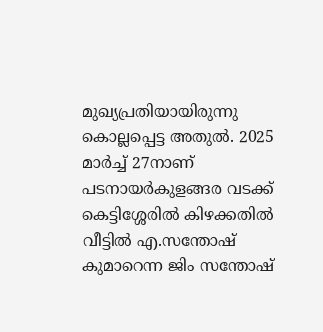മുഖ്യപ്രതിയായിരുന്നു കൊല്ലപ്പെട്ട അതുല്‍. 2025 മാര്‍ച്ച് 27നാണ് പടനായര്‍കുളങ്ങര വടക്ക് കെട്ടിശ്ശേരില്‍ കിഴക്കതില്‍ വീട്ടില്‍ എ.സന്തോഷ് കുമാറെന്ന ജിം സന്തോഷ്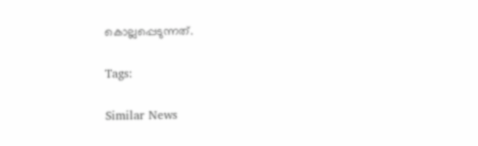കൊല്ലപ്പെടുന്നത്.

Tags:

Similar News